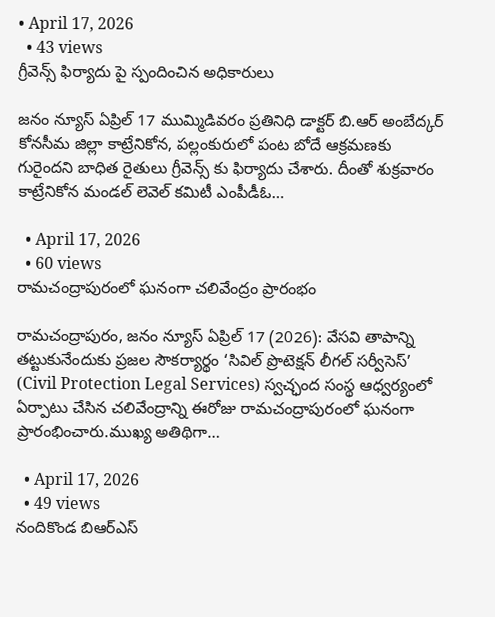• April 17, 2026
  • 43 views
గ్రీవెన్స్ ఫిర్యాదు పై స్పందించిన అధికారులు

జనం న్యూస్ ఏప్రిల్ 17 ముమ్మిడివరం ప్రతినిధి డాక్టర్ బి.ఆర్ అంబేద్కర్ కోనసీమ జిల్లా కాట్రేనికోన, పల్లంకురులో పంట బోదే ఆక్రమణకు గురైందని బాధిత రైతులు గ్రీవెన్స్ కు ఫిర్యాదు చేశారు. దీంతో శుక్రవారం కాట్రేనికోన మండల్ లెవెల్ కమిటీ ఎంపీడీఓ…

  • April 17, 2026
  • 60 views
రామచంద్రాపురంలో ఘనంగా చలివేంద్రం ప్రారంభం

రామచంద్రాపురం, జనం న్యూస్ ఏప్రిల్ 17 (2026): వేసవి తాపాన్ని తట్టుకునేందుకు ప్రజల సౌకర్యార్థం ‘సివిల్ ప్రొటెక్షన్ లీగల్ సర్వీసెస్’ (Civil Protection Legal Services) స్వచ్ఛంద సంస్థ ఆధ్వర్యంలో ఏర్పాటు చేసిన చలివేంద్రాన్ని ఈరోజు రామచంద్రాపురంలో ఘనంగా ప్రారంభించారు.ముఖ్య అతిథిగా…

  • April 17, 2026
  • 49 views
నందికొండ బిఆర్ఎస్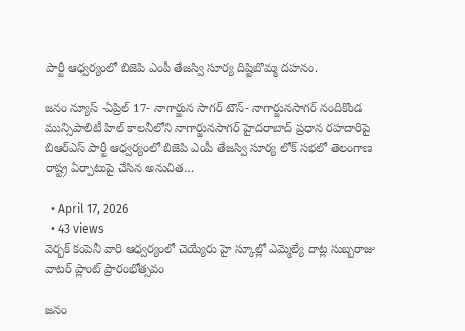పార్టీ ఆధ్వర్యంలో బిజెపి ఎంపీ తేజస్వి సూర్య దిష్టిబొమ్మ దహనం.

జనం న్యూస్ -ఏప్రిల్ 17- నాగార్జున సాగర్ టౌన్- నాగార్జునసాగర్ నందికొండ మున్సిపాలిటీ హిల్ కాలనీలోని నాగార్జునసాగర్ హైదరాబాద్ ప్రధాన రహదారిపై బిఆర్ఎస్ పార్టీ ఆధ్వర్యంలో బిజెపి ఎంపీ తేజస్వి సూర్య లోక్ సభలో తెలంగాణ రాష్ట్ర ఏర్పాటుపై చేసిన అనుచిత…

  • April 17, 2026
  • 43 views
వెర్బక్ కంపెనీ వారి ఆధ్వర్యంలో చెయ్యేరు హై స్కూల్లో ఎమ్మెల్యే దాట్ల సుబ్బరాజు వాటర్ ప్లాంట్ ప్రారంభోత్సవం

జనం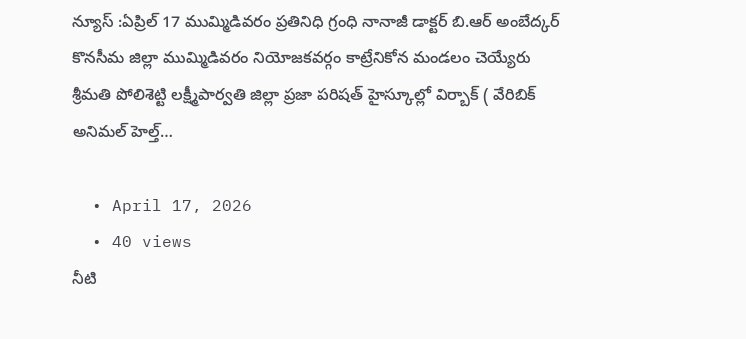న్యూస్ :ఏప్రిల్ 17 ముమ్మిడివరం ప్రతినిధి గ్రంధి నానాజీ డాక్టర్ బి.ఆర్ అంబేద్కర్ కొనసీమ జిల్లా ముమ్మిడివరం నియోజకవర్గం కాట్రేనికోన మండలం చెయ్యేరు శ్రీమతి పోలిశెట్టి లక్ష్మీపార్వతి జిల్లా ప్రజా పరిషత్ హైస్కూల్లో విర్బాక్ ( వేరిబిక్ అనిమల్ హెల్త్…

  • April 17, 2026
  • 40 views
నీటి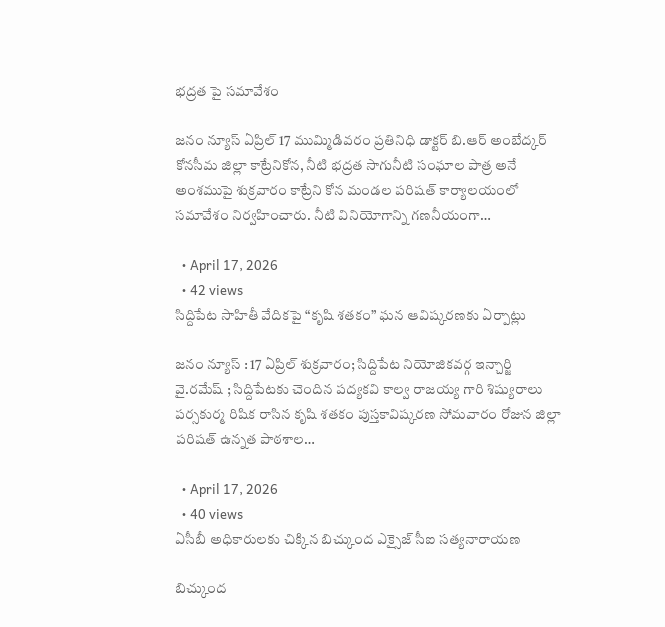భద్రత పై సమావేశం

జనం న్యూస్ ఏప్రిల్ 17 ముమ్మిడివరం ప్రతినిధి డాక్టర్ బి.ఆర్ అంబేద్కర్ కోనసీమ జిల్లా కాట్రేనికోన, నీటి భద్రత సాగునీటి సంఘాల పాత్ర అనే అంశముపై శుక్రవారం కాట్రేని కోన మండల పరిషత్ కార్యాలయంలో సమావేశం నిర్వహించారు. నీటి వినియోగాన్ని గణనీయంగా…

  • April 17, 2026
  • 42 views
సిద్దిపేట సాహితీ వేదికపై “కృషి శతకం” ఘన ఆవిష్కరణకు ఏర్పాట్లు

జనం న్యూస్ : 17 ఏప్రిల్ శుక్రవారం; సిద్దిపేట నియోజికవర్గ ఇన్చార్జి వై.రమేష్ ; సిద్దిపేటకు చెందిన పద్యకవి కాల్వ రాజయ్య గారి శిష్యురాలు పర్సకుర్మ రిషిక రాసిన కృషి శతకం పుస్తకావిష్కరణ సోమవారం రోజున జిల్లా పరిషత్ ఉన్నత పాఠశాల…

  • April 17, 2026
  • 40 views
ఏసీబీ అధికారులకు చిక్కిన బిచ్కుంద ఎక్సైజ్ సీఐ సత్యనారాయణ

బిచ్కుంద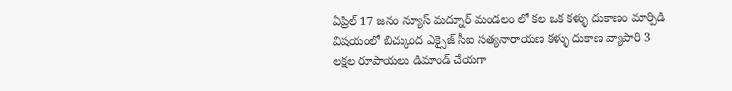ఏప్రిల్ 17 జనం న్యూస్ మద్నూర్ మండలం లో కల ఒక కళ్ళు దుకాణం మార్పిడి విషయంలో బిచ్కుంద ఎక్సైజ్ సీఐ సత్యనారాయణ కళ్ళు దుకాణ వ్యాపారి 3 లక్షల రూపాయలు డిమాండ్ చేయగా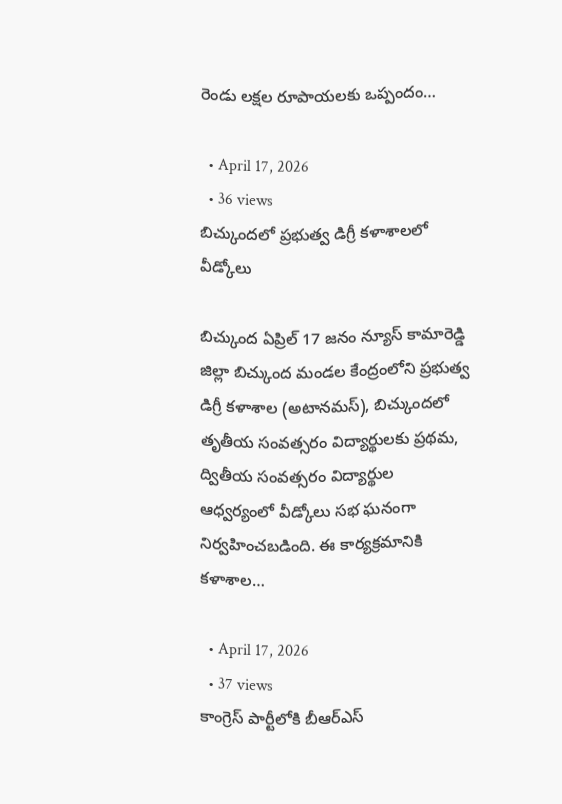రెండు లక్షల రూపాయలకు ఒప్పందం…

  • April 17, 2026
  • 36 views
బిచ్కుందలో ప్రభుత్వ డిగ్రీ కళాశాలలో వీడ్కోలు

బిచ్కుంద ఏప్రిల్ 17 జనం న్యూస్ కామారెడ్డి జిల్లా బిచ్కుంద మండల కేంద్రంలోని ప్రభుత్వ డిగ్రీ కళాశాల (అటానమస్), బిచ్కుందలో తృతీయ సంవత్సరం విద్యార్థులకు ప్రథమ, ద్వితీయ సంవత్సరం విద్యార్థుల ఆధ్వర్యంలో వీడ్కోలు సభ ఘనంగా నిర్వహించబడింది. ఈ కార్యక్రమానికి కళాశాల…

  • April 17, 2026
  • 37 views
కాంగ్రెస్ పార్టీలోకి బీఆర్ఎస్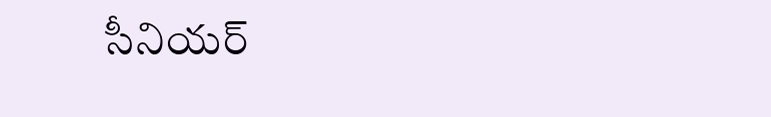సీనియర్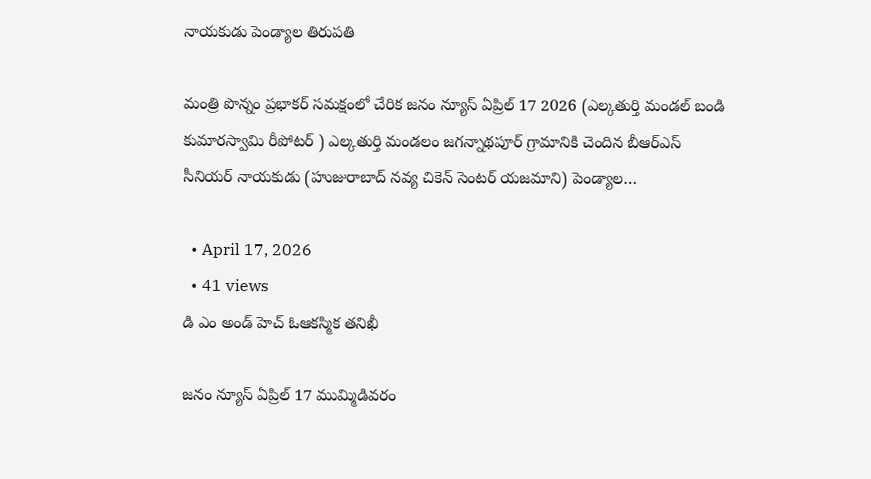నాయకుడు పెండ్యాల తిరుపతి

మంత్రి పొన్నం ప్రభాకర్ సమక్షంలో చేరిక జనం న్యూస్ ఏప్రిల్ 17 2026 (ఎల్కతుర్తి మండల్ బండి కుమారస్వామి రీపోటర్ ) ఎల్కతుర్తి మండలం జగన్నాథపూర్ గ్రామానికి చెందిన బీఆర్ఎస్ సీనియర్ నాయకుడు (హుజురాబాద్ నవ్య చికెన్ సెంటర్ యజమాని) పెండ్యాల…

  • April 17, 2026
  • 41 views
డి ఎం అండ్ హెచ్ ఓఆకస్మిక తనిఖీ

జనం న్యూస్ ఏప్రిల్ 17 ముమ్మిడివరం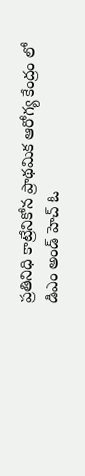ప్రతినిధి కాట్రేనికోన ప్రాథమిక ఆరోగ్య కేంద్రం లో డిఎం అండ్ హెచ్ ఓ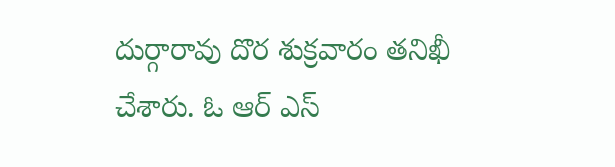దుర్గారావు దొర శుక్రవారం తనిఖీ చేశారు. ఓ ఆర్ ఎస్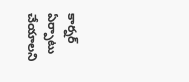కార్నర్ ఏర్పాటు చేయాలని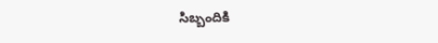సిబ్బందికి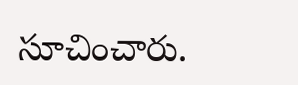సూచించారు.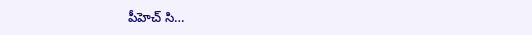పీహెచ్ సి…